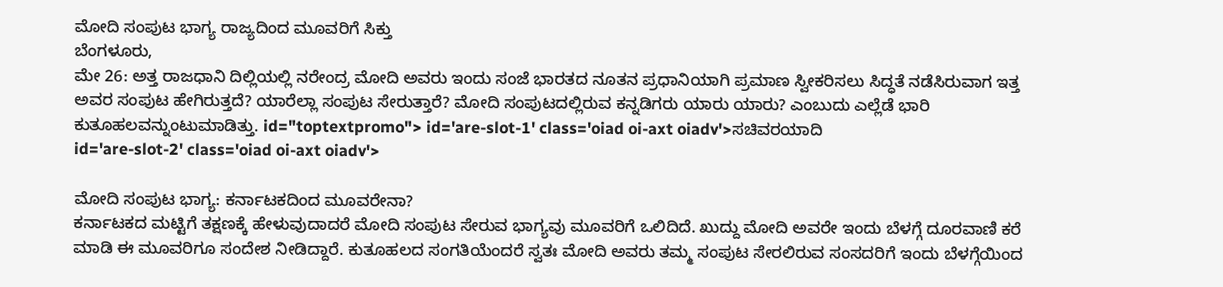ಮೋದಿ ಸಂಪುಟ ಭಾಗ್ಯ ರಾಜ್ಯದಿಂದ ಮೂವರಿಗೆ ಸಿಕ್ತು
ಬೆಂಗಳೂರು,
ಮೇ 26: ಅತ್ತ ರಾಜಧಾನಿ ದಿಲ್ಲಿಯಲ್ಲಿ ನರೇಂದ್ರ ಮೋದಿ ಅವರು ಇಂದು ಸಂಜೆ ಭಾರತದ ನೂತನ ಪ್ರಧಾನಿಯಾಗಿ ಪ್ರಮಾಣ ಸ್ವೀಕರಿಸಲು ಸಿದ್ಧತೆ ನಡೆಸಿರುವಾಗ ಇತ್ತ ಅವರ ಸಂಪುಟ ಹೇಗಿರುತ್ತದೆ? ಯಾರೆಲ್ಲಾ ಸಂಪುಟ ಸೇರುತ್ತಾರೆ? ಮೋದಿ ಸಂಪುಟದಲ್ಲಿರುವ ಕನ್ನಡಿಗರು ಯಾರು ಯಾರು? ಎಂಬುದು ಎಲ್ಲೆಡೆ ಭಾರಿ ಕುತೂಹಲವನ್ನುಂಟುಮಾಡಿತ್ತು. id="toptextpromo"> id='are-slot-1' class='oiad oi-axt oiadv'>ಸಚಿವರಯಾದಿ
id='are-slot-2' class='oiad oi-axt oiadv'>

ಮೋದಿ ಸಂಪುಟ ಭಾಗ್ಯ: ಕರ್ನಾಟಕದಿಂದ ಮೂವರೇನಾ?
ಕರ್ನಾಟಕದ ಮಟ್ಟಿಗೆ ತಕ್ಷಣಕ್ಕೆ ಹೇಳುವುದಾದರೆ ಮೋದಿ ಸಂಪುಟ ಸೇರುವ ಭಾಗ್ಯವು ಮೂವರಿಗೆ ಒಲಿದಿದೆ. ಖುದ್ದು ಮೋದಿ ಅವರೇ ಇಂದು ಬೆಳಗ್ಗೆ ದೂರವಾಣಿ ಕರೆ ಮಾಡಿ ಈ ಮೂವರಿಗೂ ಸಂದೇಶ ನೀಡಿದ್ದಾರೆ. ಕುತೂಹಲದ ಸಂಗತಿಯೆಂದರೆ ಸ್ವತಃ ಮೋದಿ ಅವರು ತಮ್ಮ ಸಂಪುಟ ಸೇರಲಿರುವ ಸಂಸದರಿಗೆ ಇಂದು ಬೆಳಗ್ಗೆಯಿಂದ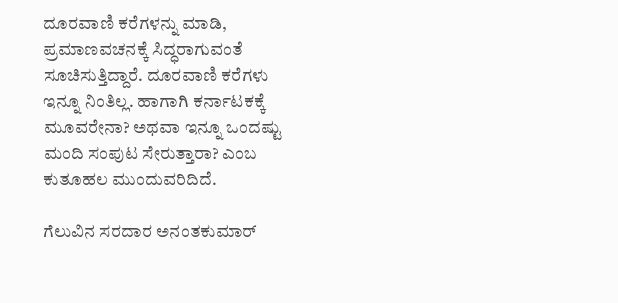ದೂರವಾಣಿ ಕರೆಗಳನ್ನು ಮಾಡಿ, ಪ್ರಮಾಣವಚನಕ್ಕೆ ಸಿದ್ಧರಾಗುವಂತೆ ಸೂಚಿಸುತ್ತಿದ್ದಾರೆ. ದೂರವಾಣಿ ಕರೆಗಳು ಇನ್ನೂ ನಿಂತಿಲ್ಲ. ಹಾಗಾಗಿ ಕರ್ನಾಟಕಕ್ಕೆ ಮೂವರೇನಾ? ಅಥವಾ ಇನ್ನೂ ಒಂದಷ್ಟು ಮಂದಿ ಸಂಪುಟ ಸೇರುತ್ತಾರಾ? ಎಂಬ ಕುತೂಹಲ ಮುಂದುವರಿದಿದೆ.

ಗೆಲುವಿನ ಸರದಾರ ಅನಂತಕುಮಾರ್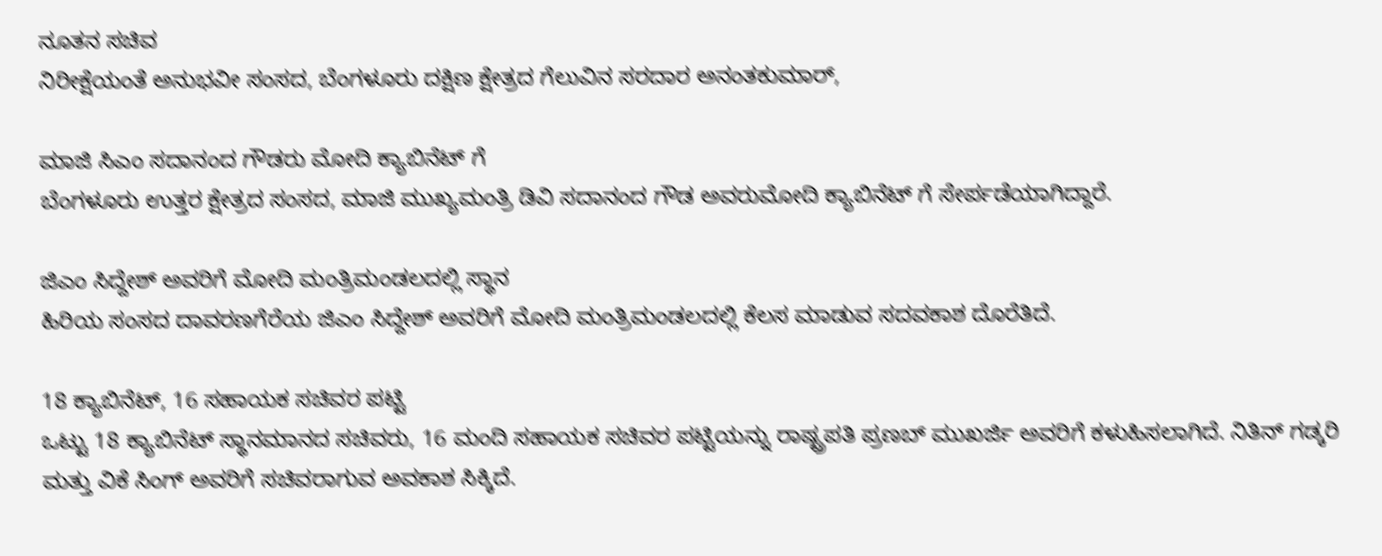ನೂತನ ಸಚಿವ
ನಿರೀಕ್ಷೆಯಂತೆ ಅನುಭವೀ ಸಂಸದ, ಬೆಂಗಳೂರು ದಕ್ಷಿಣ ಕ್ಷೇತ್ರದ ಗೆಲುವಿನ ಸರದಾರ ಅನಂತಕುಮಾರ್,

ಮಾಜಿ ಸಿಎಂ ಸದಾನಂದ ಗೌಡರು ಮೋದಿ ಕ್ಯಾಬಿನೆಟ್ ಗೆ
ಬೆಂಗಳೂರು ಉತ್ತರ ಕ್ಷೇತ್ರದ ಸಂಸದ, ಮಾಜಿ ಮುಖ್ಯಮಂತ್ರಿ ಡಿವಿ ಸದಾನಂದ ಗೌಡ ಅವರುಮೋದಿ ಕ್ಯಾಬಿನೆಟ್ ಗೆ ಸೇರ್ಪಡೆಯಾಗಿದ್ದಾರೆ.

ಜಿಎಂ ಸಿದ್ದೇಶ್ ಅವರಿಗೆ ಮೋದಿ ಮಂತ್ರಿಮಂಡಲದಲ್ಲಿ ಸ್ಥಾನ
ಹಿರಿಯ ಸಂಸದ ದಾವರಣಗೆರೆಯ ಜಿಎಂ ಸಿದ್ದೇಶ್ ಅವರಿಗೆ ಮೋದಿ ಮಂತ್ರಿಮಂಡಲದಲ್ಲಿ ಕೆಲಸ ಮಾಡುವ ಸದವಕಾಶ ದೊರೆತಿದೆ.

18 ಕ್ಯಾಬಿನೆಟ್, 16 ಸಹಾಯಕ ಸಚಿವರ ಪಟ್ಟಿ
ಒಟ್ಟು 18 ಕ್ಯಾಬಿನೆಟ್ ಸ್ಥಾನಮಾನದ ಸಚಿವರು, 16 ಮಂದಿ ಸಹಾಯಕ ಸಚಿವರ ಪಟ್ಟಿಯನ್ನು ರಾಷ್ಟ್ರಪತಿ ಪ್ರಣಬ್ ಮುಖರ್ಜಿ ಅವರಿಗೆ ಕಳುಹಿಸಲಾಗಿದೆ. ನಿತಿನ್ ಗಡ್ಕರಿ ಮತ್ತು ವಿಕೆ ಸಿಂಗ್ ಅವರಿಗೆ ಸಚಿವರಾಗುವ ಅವಕಾಶ ಸಿಕ್ಕಿದೆ.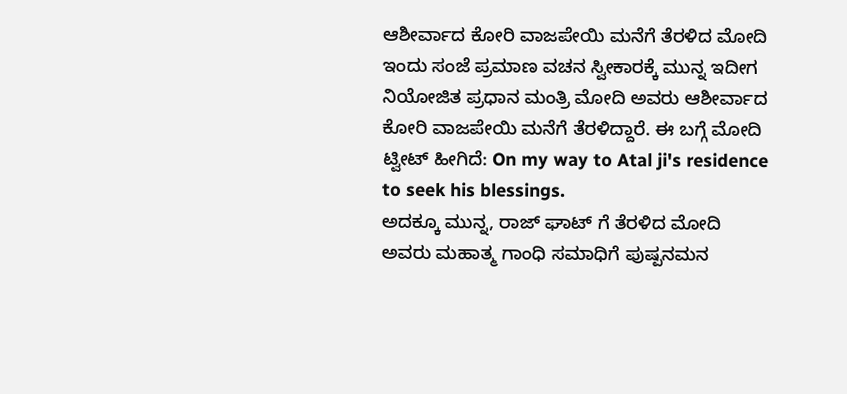ಆಶೀರ್ವಾದ ಕೋರಿ ವಾಜಪೇಯಿ ಮನೆಗೆ ತೆರಳಿದ ಮೋದಿ
ಇಂದು ಸಂಜೆ ಪ್ರಮಾಣ ವಚನ ಸ್ವೀಕಾರಕ್ಕೆ ಮುನ್ನ ಇದೀಗ ನಿಯೋಜಿತ ಪ್ರಧಾನ ಮಂತ್ರಿ ಮೋದಿ ಅವರು ಆಶೀರ್ವಾದ ಕೋರಿ ವಾಜಪೇಯಿ ಮನೆಗೆ ತೆರಳಿದ್ದಾರೆ. ಈ ಬಗ್ಗೆ ಮೋದಿ ಟ್ವೀಟ್ ಹೀಗಿದೆ: On my way to Atal ji's residence to seek his blessings.
ಅದಕ್ಕೂ ಮುನ್ನ, ರಾಜ್ ಘಾಟ್ ಗೆ ತೆರಳಿದ ಮೋದಿ ಅವರು ಮಹಾತ್ಮ ಗಾಂಧಿ ಸಮಾಧಿಗೆ ಪುಷ್ಪನಮನ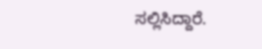ಸಲ್ಲಿಸಿದ್ದಾರೆ.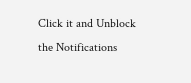Click it and Unblock the Notifications